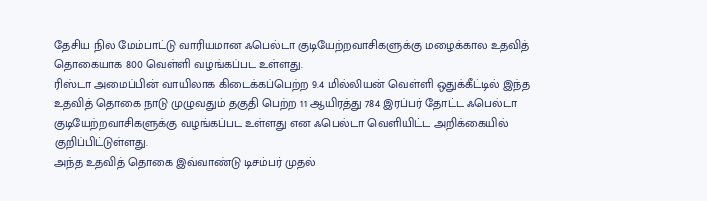தேசிய நில மேம்பாட்டு வாரியமான ஃபெல்டா குடியேற்றவாசிகளுக்கு மழைக்கால உதவித் தொகையாக 800 வெள்ளி வழங்கப்பட உள்ளது.
ரிஸ்டா அமைப்பின் வாயிலாக கிடைக்கப்பெற்ற 9.4 மில்லியன் வெள்ளி ஒதுக்கீட்டில் இந்த உதவித் தொகை நாடு முழுவதும் தகுதி பெற்ற 11 ஆயிரத்து 784 இரப்பர் தோட்ட ஃபெல்டா குடியேற்றவாசிகளுக்கு வழங்கப்பட உள்ளது என ஃபெல்டா வெளியிட்ட அறிக்கையில் குறிப்பிட்டுள்ளது.
அந்த உதவித் தொகை இவ்வாண்டு டிசம்பர் முதல்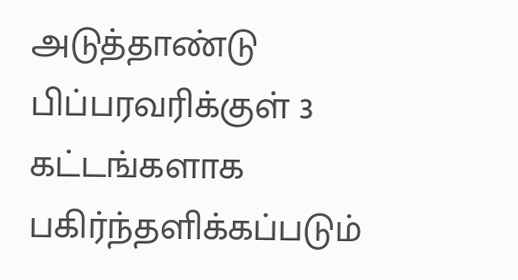அடுத்தாண்டு பிப்பரவரிக்குள் 3 கட்டங்களாக பகிர்ந்தளிக்கப்படும்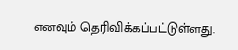எனவும் தெரிவிக்கப்பட்டுள்ளது.